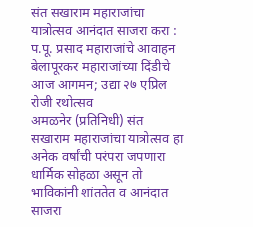संत सखाराम महाराजांचा यात्रोत्सव आनंदात साजरा करा : प.पू. प्रसाद महाराजांचे आवाहन
बेलापूरकर महाराजांच्या दिंडीचे आज आगमन; उद्या २७ एप्रिल रोजी रथोत्सव
अमळनेर (प्रतिनिधी) संत सखाराम महाराजांचा यात्रोत्सव हा अनेक वर्षांची परंपरा जपणारा धार्मिक सोहळा असून तो भाविकांनी शांततेत व आनंदात साजरा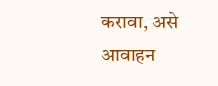करावा, असे आवाहन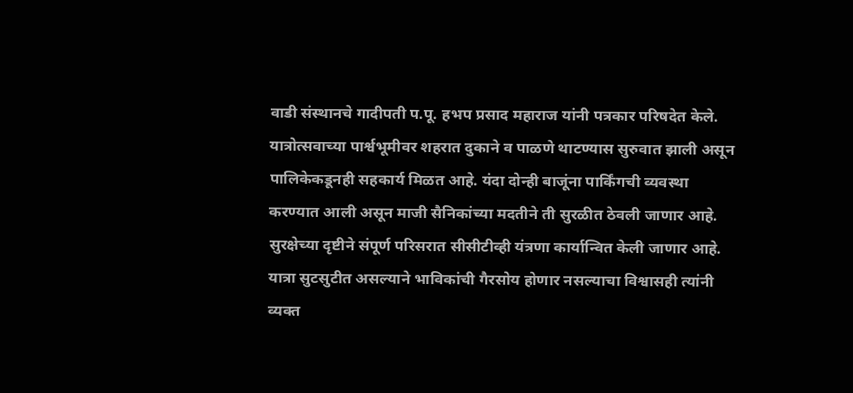वाडी संस्थानचे गादीपती प.पू. हभप प्रसाद महाराज यांनी पत्रकार परिषदेत केले.
यात्रोत्सवाच्या पार्श्वभूमीवर शहरात दुकाने व पाळणे थाटण्यास सुरुवात झाली असून पालिकेकडूनही सहकार्य मिळत आहे. यंदा दोन्ही बाजूंना पार्किंगची व्यवस्था करण्यात आली असून माजी सैनिकांच्या मदतीने ती सुरळीत ठेवली जाणार आहे. सुरक्षेच्या दृष्टीने संपूर्ण परिसरात सीसीटीव्ही यंत्रणा कार्यान्वित केली जाणार आहे. यात्रा सुटसुटीत असल्याने भाविकांची गैरसोय होणार नसल्याचा विश्वासही त्यांनी व्यक्त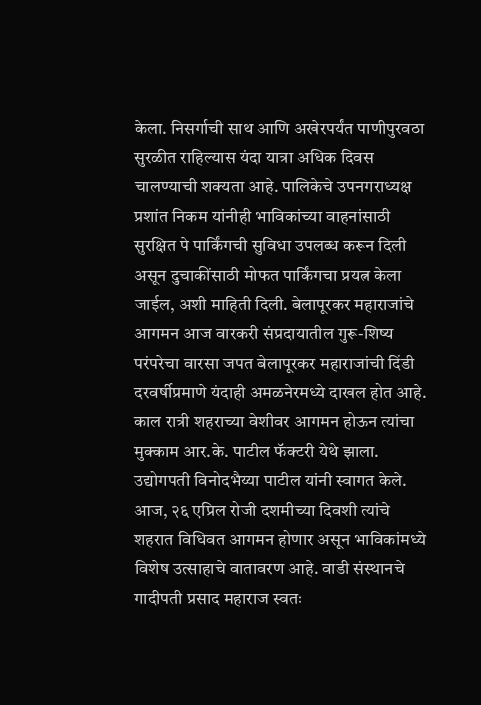केला. निसर्गाची साथ आणि अखेरपर्यंत पाणीपुरवठा सुरळीत राहिल्यास यंदा यात्रा अधिक दिवस चालण्याची शक्यता आहे. पालिकेचे उपनगराध्यक्ष प्रशांत निकम यांनीही भाविकांच्या वाहनांसाठी सुरक्षित पे पार्किंगची सुविधा उपलब्ध करून दिली असून दुचाकींसाठी मोफत पार्किंगचा प्रयत्न केला जाईल, अशी माहिती दिली. बेलापूरकर महाराजांचे आगमन आज वारकरी संप्रदायातील गुरू-शिष्य परंपरेचा वारसा जपत बेलापूरकर महाराजांची दिंडी दरवर्षीप्रमाणे यंदाही अमळनेरमध्ये दाखल होत आहे. काल रात्री शहराच्या वेशीवर आगमन होऊन त्यांचा मुक्काम आर.के. पाटील फॅक्टरी येथे झाला. उद्योगपती विनोदभैय्या पाटील यांनी स्वागत केले. आज, २६ एप्रिल रोजी दशमीच्या दिवशी त्यांचे शहरात विधिवत आगमन होणार असून भाविकांमध्ये विशेष उत्साहाचे वातावरण आहे. वाडी संस्थानचे गादीपती प्रसाद महाराज स्वतः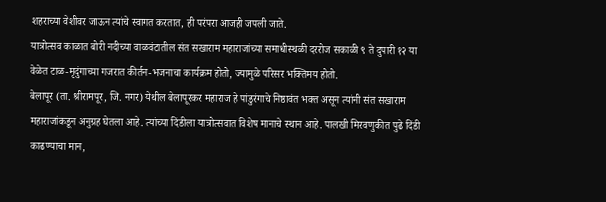शहराच्या वेशीवर जाऊन त्यांचे स्वागत करतात, ही परंपरा आजही जपली जाते.
यात्रोत्सव काळात बोरी नदीच्या वाळवंटातील संत सखाराम महाराजांच्या समाधीस्थळी दररोज सकाळी ९ ते दुपारी १२ या वेळेत टाळ-मृदुंगाच्या गजरात कीर्तन-भजनाचा कार्यक्रम होतो, ज्यामुळे परिसर भक्तिमय होतो.
बेलापूर (ता. श्रीरामपूर, जि. नगर) येथील बेलापूरकर महाराज हे पांडुरंगाचे निष्ठावंत भक्त असून त्यांनी संत सखाराम महाराजांकडून अनुग्रह घेतला आहे. त्यांच्या दिंडीला यात्रोत्सवात विशेष मानाचे स्थान आहे. पालखी मिरवणुकीत पुढे दिंडी काढण्याचा मान,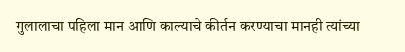गुलालाचा पहिला मान आणि काल्याचे कीर्तन करण्याचा मानही त्यांच्या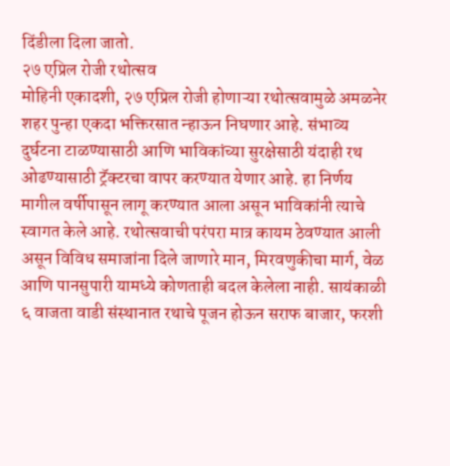दिंडीला दिला जातो.
२७ एप्रिल रोजी रथोत्सव
मोहिनी एकादशी, २७ एप्रिल रोजी होणाऱ्या रथोत्सवामुळे अमळनेर शहर पुन्हा एकदा भक्तिरसात न्हाऊन निघणार आहे. संभाव्य दुर्घटना टाळण्यासाठी आणि भाविकांच्या सुरक्षेसाठी यंदाही रथ ओढण्यासाठी ट्रॅक्टरचा वापर करण्यात येणार आहे. हा निर्णय मागील वर्षीपासून लागू करण्यात आला असून भाविकांनी त्याचे स्वागत केले आहे. रथोत्सवाची परंपरा मात्र कायम ठेवण्यात आली असून विविध समाजांना दिले जाणारे मान, मिरवणुकीचा मार्ग, वेळ आणि पानसुपारी यामध्ये कोणताही बदल केलेला नाही. सायंकाळी ६ वाजता वाडी संस्थानात रथाचे पूजन होऊन सराफ बाजार, फरशी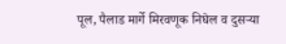पूल, पैलाड मार्गे मिरवणूक निघेल व दुसऱ्या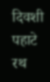दिवशी पहाटे रथ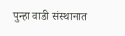पुन्हा वाडी संस्थानात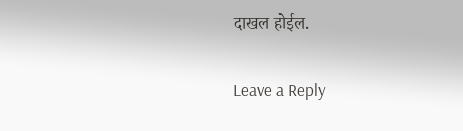दाखल होईल.

Leave a Reply